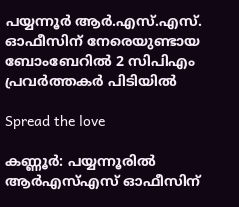പയ്യന്നൂർ ആര്‍.എസ്.എസ്. ഓഫീസിന് നേരെയുണ്ടായ ബോംബേറിൽ 2 സിപിഎം പ്രവര്‍ത്തകര്‍ പിടിയില്‍

Spread the love

കണ്ണൂര്‍: പയ്യന്നൂരിൽ ആർഎസ്എസ് ഓഫീസിന്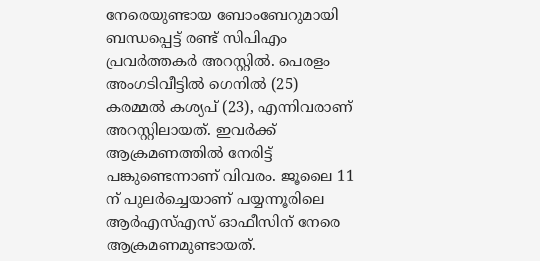നേരെയുണ്ടായ ബോംബേറുമായി ബന്ധപ്പെട്ട് രണ്ട് സിപിഎം പ്രവർത്തകർ അറസ്റ്റിൽ. പെരളം അംഗടിവീട്ടിൽ ഗെനിൽ (25) കരമ്മൽ കശ്യപ് (23), എന്നിവരാണ് അറസ്റ്റിലായത്. ഇവർക്ക് ആക്രമണത്തിൽ നേരിട്ട് പങ്കുണ്ടെന്നാണ് വിവരം. ജൂലൈ 11 ന് പുലർച്ചെയാണ് പയ്യന്നൂരിലെ ആർഎസ്എസ് ഓഫീസിന് നേരെ ആക്രമണമുണ്ടായത്.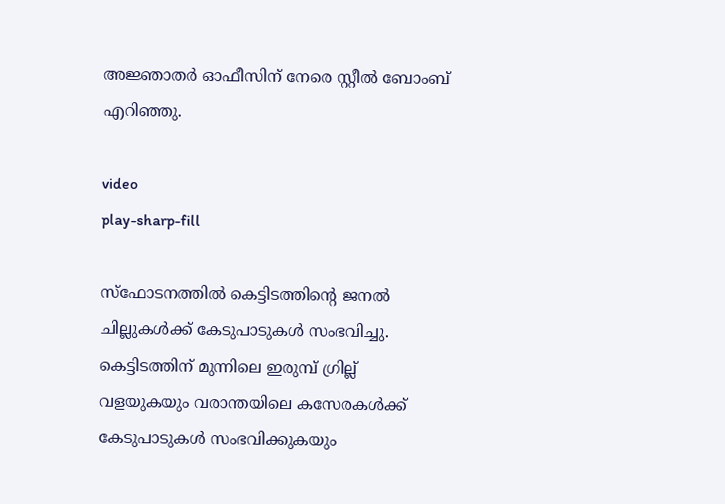അജ്ഞാതർ ഓഫീസിന് നേരെ സ്റ്റീൽ ബോംബ് എറിഞ്ഞു.

video
play-sharp-fill

സ്ഫോടനത്തിൽ കെട്ടിടത്തിന്‍റെ ജനൽ ചില്ലുകൾക്ക് കേടുപാടുകൾ സംഭവിച്ചു. കെട്ടിടത്തിന് മുന്നിലെ ഇരുമ്പ് ഗ്രില്ല് വളയുകയും വരാന്തയിലെ കസേരകൾക്ക് കേടുപാടുകൾ സംഭവിക്കുകയും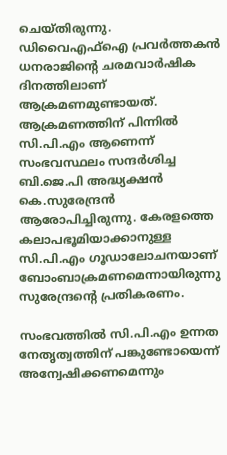ചെയ്തിരുന്നു. ഡിവൈഎഫ്ഐ പ്രവർത്തകൻ ധനരാജിന്‍റെ ചരമവാർഷിക ദിനത്തിലാണ് ആക്രമണമുണ്ടായത്. ആക്രമണത്തിന് പിന്നിൽ സി.പി.എം ആണെന്ന് സംഭവസ്ഥലം സന്ദർശിച്ച ബി.ജെ.പി അദ്ധ്യക്ഷൻ കെ.സുരേന്ദ്രൻ ആരോപിച്ചിരുന്നു. കേരളത്തെ കലാപഭൂമിയാക്കാനുള്ള സി.പി.എം ഗൂഡാലോചനയാണ് ബോംബാക്രമണമെന്നായിരുന്നു സുരേന്ദ്രന്‍റെ പ്രതികരണം.

സംഭവത്തിൽ സി.പി.എം ഉന്നത നേതൃത്വത്തിന് പങ്കുണ്ടോയെന്ന് അന്വേഷിക്കണമെന്നും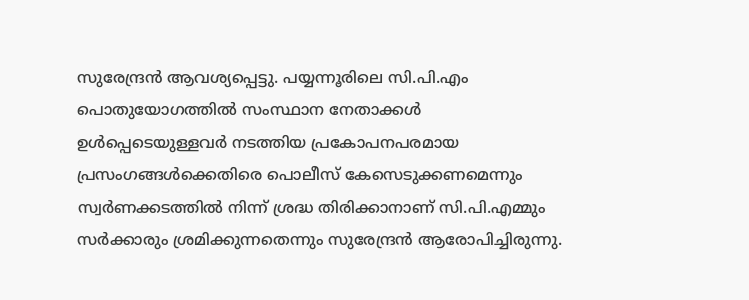സുരേന്ദ്രൻ ആവശ്യപ്പെട്ടു. പയ്യന്നൂരിലെ സി.പി.എം പൊതുയോഗത്തിൽ സംസ്ഥാന നേതാക്കൾ ഉൾപ്പെടെയുള്ളവർ നടത്തിയ പ്രകോപനപരമായ പ്രസംഗങ്ങൾക്കെതിരെ പൊലീസ് കേസെടുക്കണമെന്നും സ്വർണക്കടത്തിൽ നിന്ന് ശ്രദ്ധ തിരിക്കാനാണ് സി.പി.എമ്മും സർക്കാരും ശ്രമിക്കുന്നതെന്നും സുരേന്ദ്രൻ ആരോപിച്ചിരുന്നു.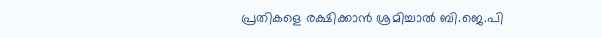പ്രതികളെ രക്ഷിക്കാൻ ശ്രമിച്ചാൽ ബി.ജെ.പി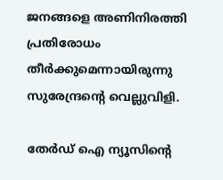ജനങ്ങളെ അണിനിരത്തി പ്രതിരോധം തീർക്കുമെന്നായിരുന്നു സുരേന്ദ്രന്‍റെ വെല്ലുവിളി.

തേർഡ് ഐ ന്യൂസിന്റെ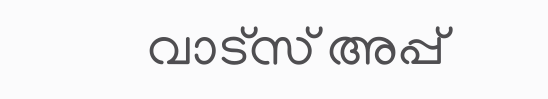വാട്സ് അപ്പ്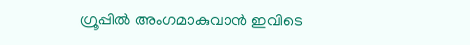ഗ്രൂപ്പിൽ അംഗമാകുവാൻ ഇവിടെ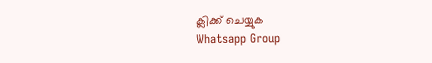ക്ലിക്ക് ചെയ്യുക
Whatsapp Group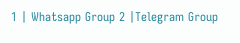1 | Whatsapp Group 2 |Telegram Group